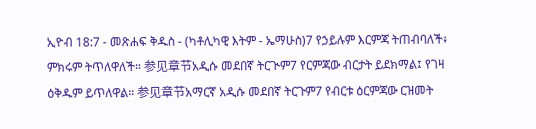ኢዮብ 18:7 - መጽሐፍ ቅዱስ - (ካቶሊካዊ እትም - ኤማሁስ)7 የኃይሉም እርምጃ ትጠብባለች፥ ምክሩም ትጥለዋለች። 参见章节አዲሱ መደበኛ ትርጒም7 የርምጃው ብርታት ይደክማል፤ የገዛ ዕቅዱም ይጥለዋል። 参见章节አማርኛ አዲሱ መደበኛ ትርጉም7 የብርቱ ዕርምጃው ርዝመት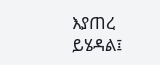እያጠረ ይሄዳል፤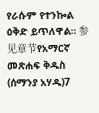የራሱም የተንኰል ዕቅድ ይጥለዋል። 参见章节የአማርኛ መጽሐፍ ቅዱስ (ሰማንያ አሃዱ)7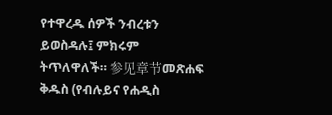የተዋረዱ ሰዎች ንብረቱን ይወስዳሉ፤ ምክሩም ትጥለዋለች። 参见章节መጽሐፍ ቅዱስ (የብሉይና የሐዲስ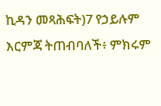ኪዳን መጻሕፍት)7 የኃይሉም እርምጃ ትጠብባለች፥ ምክሩም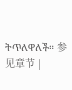ትጥለዋለች። 参见章节 |